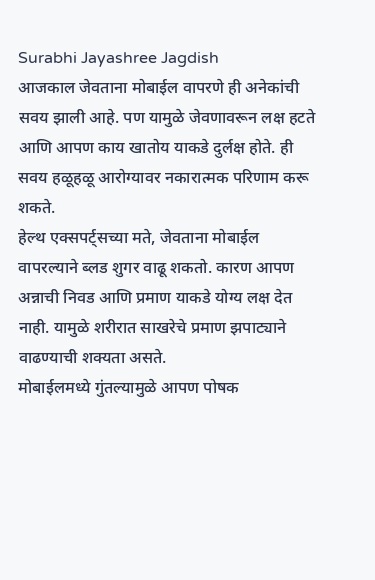Surabhi Jayashree Jagdish
आजकाल जेवताना मोबाईल वापरणे ही अनेकांची सवय झाली आहे. पण यामुळे जेवणावरून लक्ष हटते आणि आपण काय खातोय याकडे दुर्लक्ष होते. ही सवय हळूहळू आरोग्यावर नकारात्मक परिणाम करू शकते.
हेल्थ एक्सपर्ट्सच्या मते, जेवताना मोबाईल वापरल्याने ब्लड शुगर वाढू शकतो. कारण आपण अन्नाची निवड आणि प्रमाण याकडे योग्य लक्ष देत नाही. यामुळे शरीरात साखरेचे प्रमाण झपाट्याने वाढण्याची शक्यता असते.
मोबाईलमध्ये गुंतल्यामुळे आपण पोषक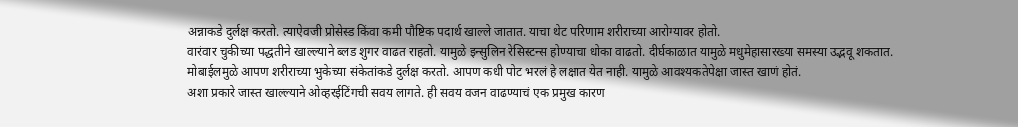अन्नाकडे दुर्लक्ष करतो. त्याऐवजी प्रोसेस्ड किंवा कमी पौष्टिक पदार्थ खाल्ले जातात. याचा थेट परिणाम शरीराच्या आरोग्यावर होतो.
वारंवार चुकीच्या पद्धतीने खाल्ल्याने ब्लड शुगर वाढत राहतो. यामुळे इन्सुलिन रेसिस्टन्स होण्याचा धोका वाढतो. दीर्घकाळात यामुळे मधुमेहासारख्या समस्या उद्भवू शकतात.
मोबाईलमुळे आपण शरीराच्या भुकेच्या संकेतांकडे दुर्लक्ष करतो. आपण कधी पोट भरलं हे लक्षात येत नाही. यामुळे आवश्यकतेपेक्षा जास्त खाणं होतं.
अशा प्रकारे जास्त खाल्ल्याने ओव्हरईटिंगची सवय लागते. ही सवय वजन वाढण्याचं एक प्रमुख कारण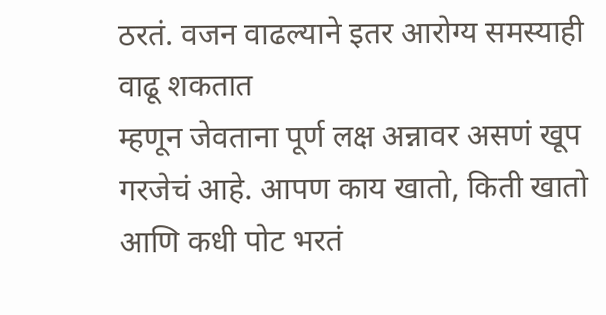ठरतं. वजन वाढल्याने इतर आरोग्य समस्याही वाढू शकतात
म्हणून जेवताना पूर्ण लक्ष अन्नावर असणं खूप गरजेचं आहे. आपण काय खातो, किती खातो आणि कधी पोट भरतं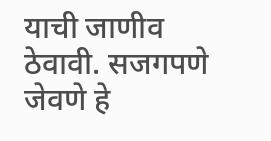याची जाणीव ठेवावी. सजगपणे जेवणे हे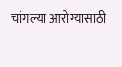चांगल्या आरोग्यासाठी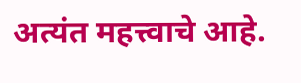अत्यंत महत्त्वाचे आहे.